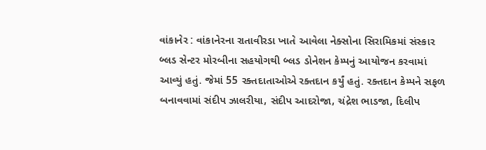વાંકાનેર : વાંકાનેરના રાતાવીરડા ખાતે આવેલા નેક્સોના સિરામિકમાં સંસ્કાર બ્લડ સેન્ટર મોરબીના સહયોગથી બ્લડ ડોનેશન કેમ્પનું આયોજન કરવામાં આવ્યું હતું. જેમાં 55 રક્તદાતાઓએ રક્તદાન કર્યું હતું. રક્તદાન કેમ્પને સફળ બનાવવામાં સંદીપ ઝાલરીયા, સંદીપ આદરોજા, ચંદ્રેશ ભાડજા, દિલીપ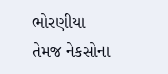ભોરણીયા તેમજ નેકસોના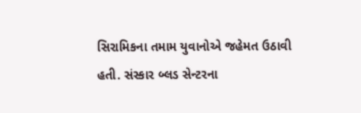સિરામિકના તમામ યુવાનોએ જહેમત ઉઠાવી હતી. સંસ્કાર બ્લડ સેન્ટરના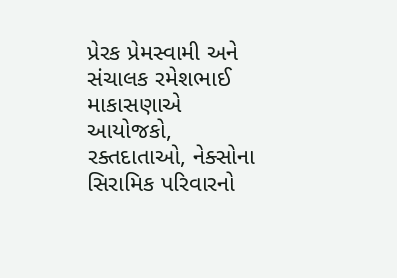પ્રેરક પ્રેમસ્વામી અને સંચાલક રમેશભાઈ માકાસણાએ આયોજકો, રક્તદાતાઓ, નેક્સોના સિરામિક પરિવારનો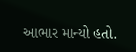આભાર માન્યો હતો.